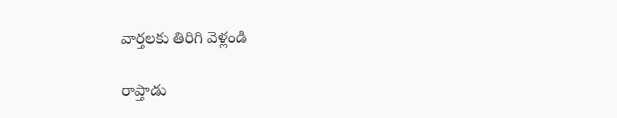వార్తలకు తిరిగి వెళ్లండి

రాప్తాడు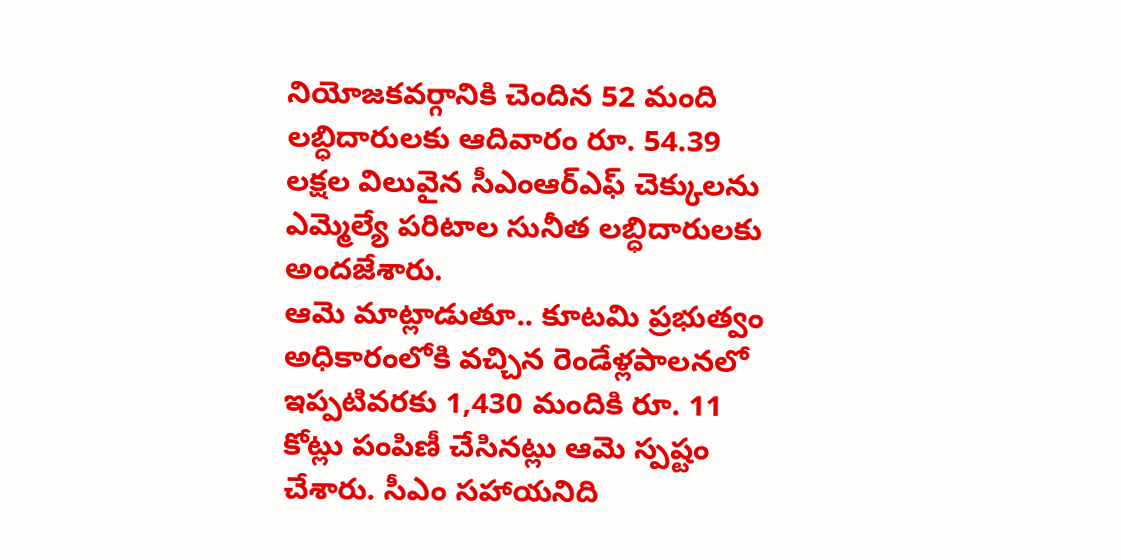నియోజకవర్గానికి చెందిన 52 మంది లబ్ధిదారులకు ఆదివారం రూ. 54.39 లక్షల విలువైన సీఎంఆర్ఎఫ్ చెక్కులను ఎమ్మెల్యే పరిటాల సునీత లబ్ధిదారులకు అందజేశారు.
ఆమె మాట్లాడుతూ.. కూటమి ప్రభుత్వం అధికారంలోకి వచ్చిన రెండేళ్లపాలనలో ఇప్పటివరకు 1,430 మందికి రూ. 11 కోట్లు పంపిణీ చేసినట్లు ఆమె స్పష్టం చేశారు. సీఎం సహాయనిది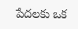పేదలకు ఒక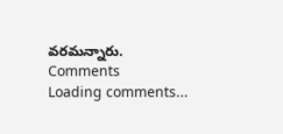వరమన్నారు.
Comments
Loading comments...